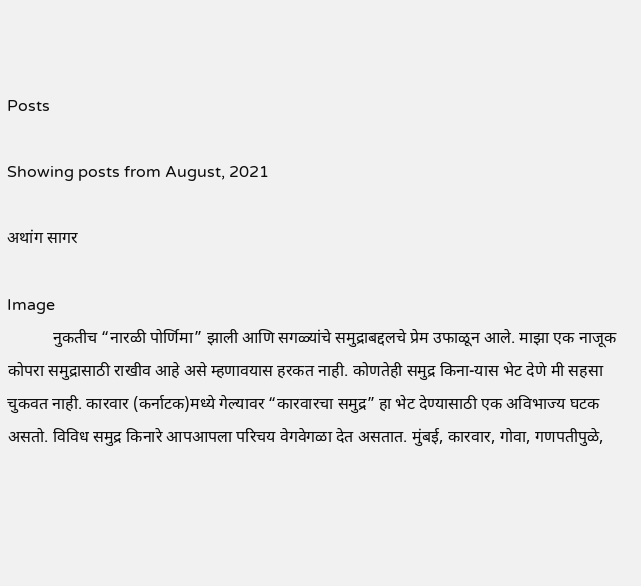Posts

Showing posts from August, 2021

अथांग सागर

Image
           नुकतीच “नारळी पोर्णिमा” झाली आणि सगळ्यांचे समुद्राबद्दलचे प्रेम उफाळून आले. माझा एक नाजूक कोपरा समुद्रासाठी राखीव आहे असे म्हणावयास हरकत नाही. कोणतेही समुद्र किना-यास भेट देणे मी सहसा चुकवत नाही. कारवार (कर्नाटक)मध्ये गेल्यावर “कारवारचा समुद्र” हा भेट देण्यासाठी एक अविभाज्य घटक असतो. विविध समुद्र किनारे आपआपला परिचय वेगवेगळा देत असतात. मुंबई, कारवार, गोवा, गणपतीपुळे,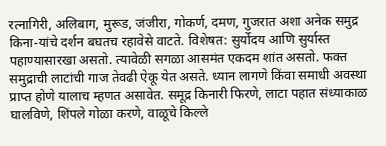रत्नागिरी, अलिबाग, मुरूड, जंजीरा, गोकर्ण, दमण, गुजरात अशा अनेक समुद्र किना-यांचे दर्शन बघतच रहावेसे वाटते. विशेषत: सुर्योदय आणि सुर्यास्त पहाण्यासारखा असतो. त्यावेळी सगळा आसमंत एकदम शांत असतो. फक्त समुद्राची लाटांची गाज तेवढी ऐकू येत असते. ध्यान लागणे किंवा समाधी अवस्था प्राप्त होणे यालाच म्हणत असावेत. समूद्र किनारी फिरणे, लाटा पहात संध्याकाळ घालविणे, शिंपले गोळा करणे, वाळूचे किल्ले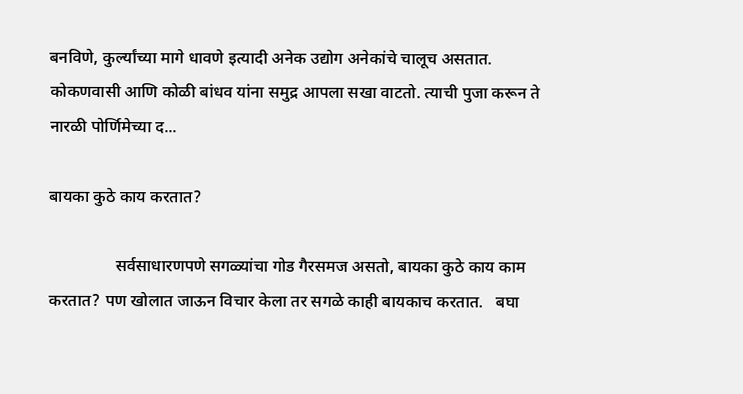बनविणे, कुर्ल्यांच्या मागे धावणे इत्यादी अनेक उद्योग अनेकांचे चालूच असतात.          कोकणवासी आणि कोळी बांधव यांना समुद्र आपला सखा वाटतो. त्याची पुजा करून ते नारळी पोर्णिमेच्या द...

बायका कुठे काय करतात?

                सर्वसाधारणपणे सगळ्यांचा गोड गैरसमज असतो, बायका कुठे काय काम करतात? पण खोलात जाऊन विचार केला तर सगळे काही बायकाच करतात.   बघा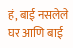हं, बाई नसलेले घर आणि बाई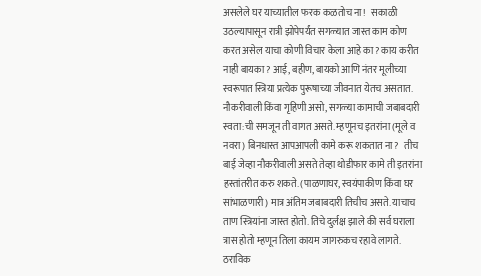असलेले घर याच्यातील फरक कळतोच ना!   सकाळी उठल्यापासून रात्री झोपेपर्यंत सगळ्यात जास्त काम कोण करत असेल याचा कोणी विचार केला आहे का? काय करीत नाही बायका? आई, बहीण, बायको आणि नंतर मूलीच्या स्वरूपात स्त्रिया प्रत्येक पुरूषाच्या जीवनात येतच असतात.              नौकरीवाली किंवा गृहिणी असो, सगळ्या कामाची जबाबदारी स्वता:ची समजून ती वागत असते. म्हणूनच इतरांना (मूले व नवरा) बिनधास्त आपआपली कामे करू शकतात ना?   तीच बाई जेव्हा नौकरीवाली असते तेव्हा थोडीफार कामे ती इतरांना हस्तांतरीत करु शकते. (पाळणाघर, स्वयंपाकीण किंवा घर सांभाळणारी) मात्र अंतिम जबाबदारी तिचीच असते. याचाच ताण स्त्रियांना जास्त होतो. तिचे दुर्लक्ष झाले की सर्व घराला त्रास होतो म्हणून तिला कायम जागरुकच रहावे लागते. ठराविक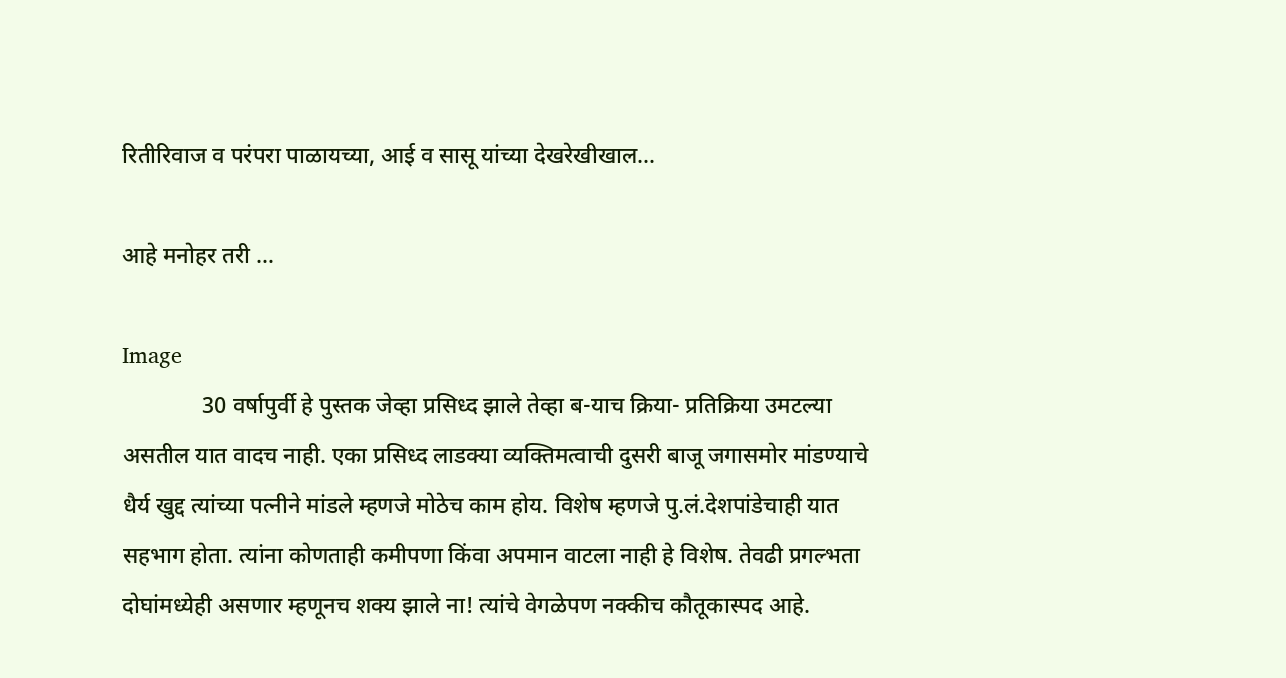रितीरिवाज व परंपरा पाळायच्या, आई व सासू यांच्या देखरेखीखाल...

आहे मनोहर तरी …

Image
              30 वर्षापुर्वी हे पुस्तक जेव्हा प्रसिध्द झाले तेव्हा ब-याच क्रिया- प्रतिक्रिया उमटल्या असतील यात वादच नाही. एका प्रसिध्द लाडक्या व्यक्तिमत्वाची दुसरी बाजू जगासमोर मांडण्याचे धैर्य खुद्द त्यांच्या पत्नीने मांडले म्हणजे मोठेच काम होय. विशेष म्हणजे पु.लं.देशपांडेचाही यात सहभाग होता. त्यांना कोणताही कमीपणा किंवा अपमान वाटला नाही हे विशेष. तेवढी प्रगल्भता दोघांमध्येही असणार म्हणूनच शक्य झाले ना! त्यांचे वेगळेपण नक्कीच कौतूकास्पद आहे.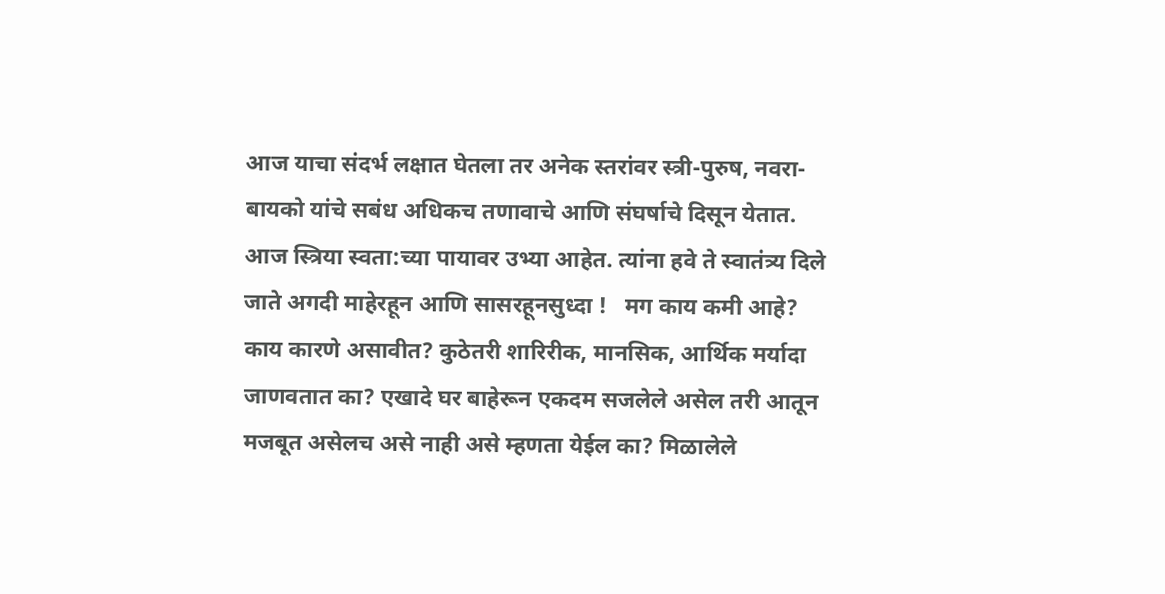आज याचा संदर्भ लक्षात घेतला तर अनेक स्तरांवर स्त्री-पुरुष, नवरा-बायको यांचे सबंध अधिकच तणावाचे आणि संघर्षाचे दिसून येतात.        आज स्त्रिया स्वता:च्या पायावर उभ्या आहेत. त्यांना हवे ते स्वातंत्र्य दिले जाते अगदी माहेरहून आणि सासरहूनसुध्दा !   मग काय कमी आहे? काय कारणे असावीत? कुठेतरी शारिरीक, मानसिक, आर्थिक मर्यादा जाणवतात का? एखादे घर बाहेरून एकदम सजलेले असेल तरी आतून मजबूत असेलच असे नाही असे म्हणता येईल का? मिळालेले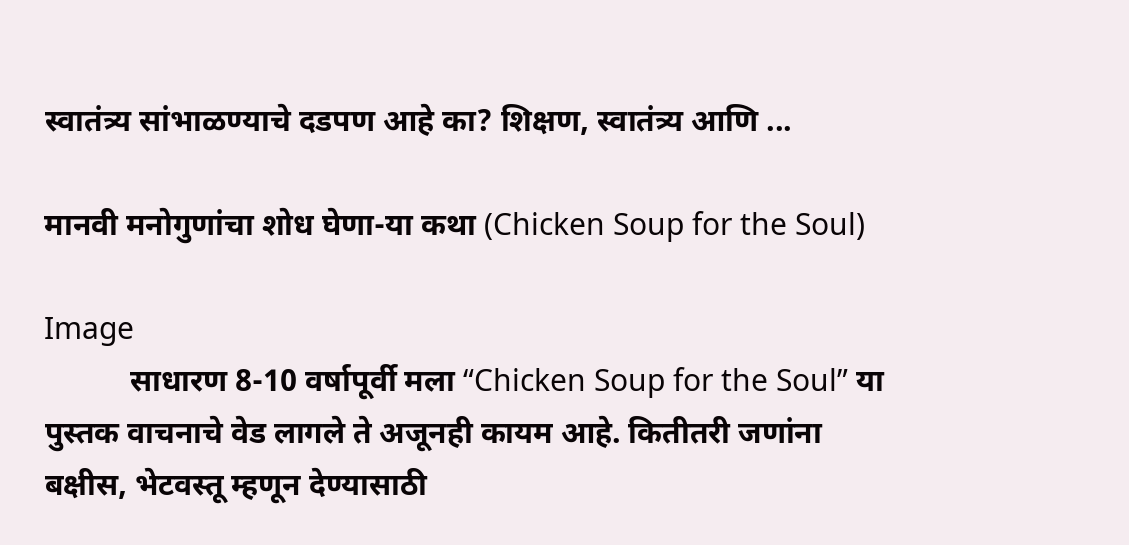स्वातंत्र्य सांभाळण्याचे दडपण आहे का? शिक्षण, स्वातंत्र्य आणि ...

मानवी मनोगुणांचा शोध घेणा-या कथा (Chicken Soup for the Soul)

Image
           साधारण 8-10 वर्षापूर्वी मला “Chicken Soup for the Soul” या पुस्तक वाचनाचे वेड लागले ते अजूनही कायम आहे. कितीतरी जणांना बक्षीस, भेटवस्तू म्हणून देण्यासाठी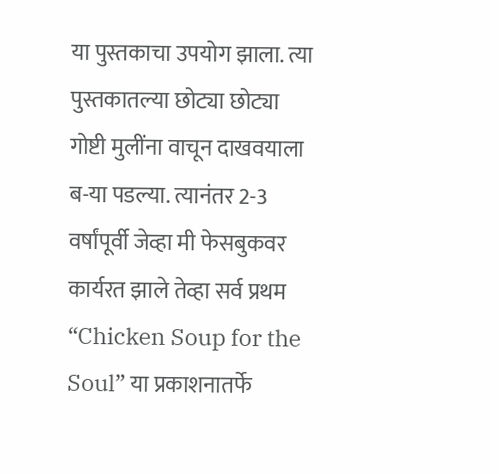या पुस्तकाचा उपयोग झाला. त्या पुस्तकातल्या छोट्या छोट्या गोष्टी मुलींना वाचून दाखवयाला ब-या पडल्या. त्यानंतर 2-3 वर्षांपूर्वी जेव्हा मी फेसबुकवर कार्यरत झाले तेव्हा सर्व प्रथम “Chicken Soup for the Soul” या प्रकाशनातर्फे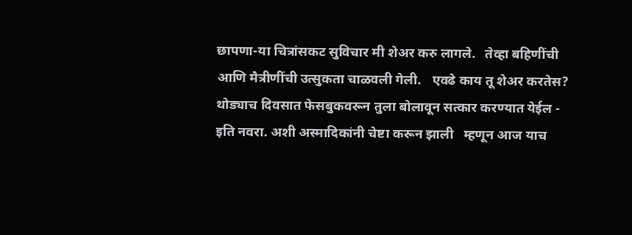छापणा-या चित्रांसकट सुविचार मी शेअर करु लागले.   तेव्हा बहिणींची आणि मैत्रीणींची उत्सुकता चाळवली गेली.   एवढे काय तू शेअर करतेस? थोड्याच दिवसात फेसबुकवरून तुला बोलावून सत्कार करण्यात येईल - इति नवरा. अशी अस्मादिकांनी चेष्टा करून झाली   म्हणून आज याच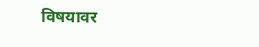विषयावर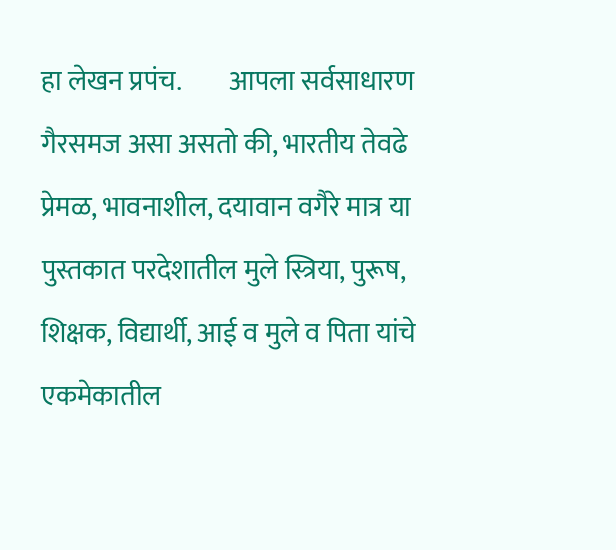हा लेखन प्रपंच.         आपला सर्वसाधारण गैरसमज असा असतो की, भारतीय तेवढे प्रेमळ, भावनाशील, दयावान वगैरे मात्र या पुस्तकात परदेशातील मुले स्त्रिया, पुरूष, शिक्षक, विद्यार्थी, आई व मुले व पिता यांचे एकमेकातील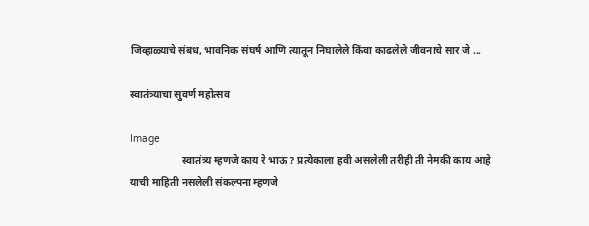जिव्हाळ्याचे संबध, भावनिक संघर्ष आणि त्यातून निघालेले किंवा काढलेले जीवनाचे सार जे ...

स्वातंत्र्याचा सुवर्ण महोत्सव

Image
                    स्वातंत्र्य म्हणजे काय रे भाऊ? प्रत्येकाला हवी असलेली तरीही ती नेमकी काय आहे याची माहिती नसलेली संकल्पना म्हणजे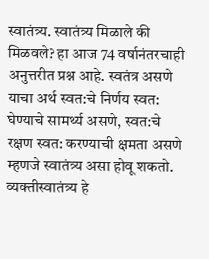स्वातंत्र्य. स्वातंत्र्य मिळाले की मिळवले? हा आज 74 वर्षानंतरचाही अनुत्तरीत प्रश्न आहे. स्वतंत्र असणे याचा अर्थ स्वत:चे निर्णय स्वत: घेण्याचे सामर्थ्य असणे, स्वत:चे रक्षण स्वत: करण्याची क्षमता असणे म्हणजे स्वातंत्र्य असा होवू शकतो. व्यक्तीस्वातंत्र्य हे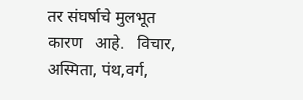तर संघर्षाचे मुलभूत कारण   आहे.   विचार, अस्मिता, पंथ,वर्ग,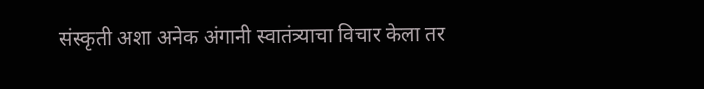संस्कृती अशा अनेक अंगानी स्वातंत्र्याचा विचार केला तर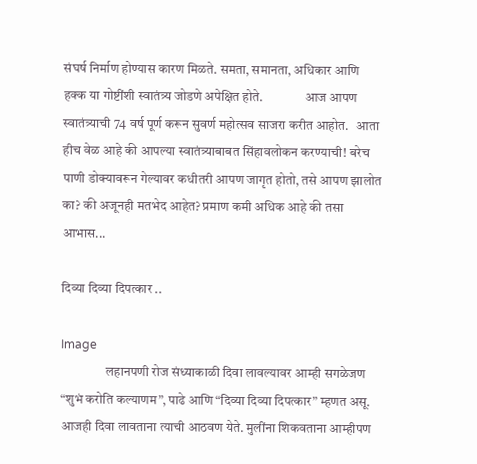संघर्ष निर्माण होण्यास कारण मिळते. समता, समानता, अधिकार आणि हक्क या गोष्टींशी स्वातंत्र्य जोडणे अपेक्षित होते.                आज आपण स्वातंत्र्याची 74 वर्ष पूर्ण करून सुवर्ण महोत्सव साजरा करीत आहोत.   आता हीच वेळ आहे की आपल्या स्वातंत्र्याबाबत सिंहावलोकन करण्याची! बरेच पाणी डोक्यावरून गेल्यावर कधीतरी आपण जागृत होतो, तसे आपण झालोत का? की अजूनही मतभेद आहेत? प्रमाण कमी अधिक आहे की तसा आभास...

दिव्या दिव्या दिपत्कार ..

Image
                 लहानपणी रोज संध्याकाळी दिवा लावल्यावर आम्ही सगळेजण “शुभं करोति कल्याणम”, पाढे आणि “दिव्या दिव्या दिपत्कार” म्हणत असू. आजही दिवा लावताना त्याची आठवण येते. मुलींना शिकवताना आम्हीपण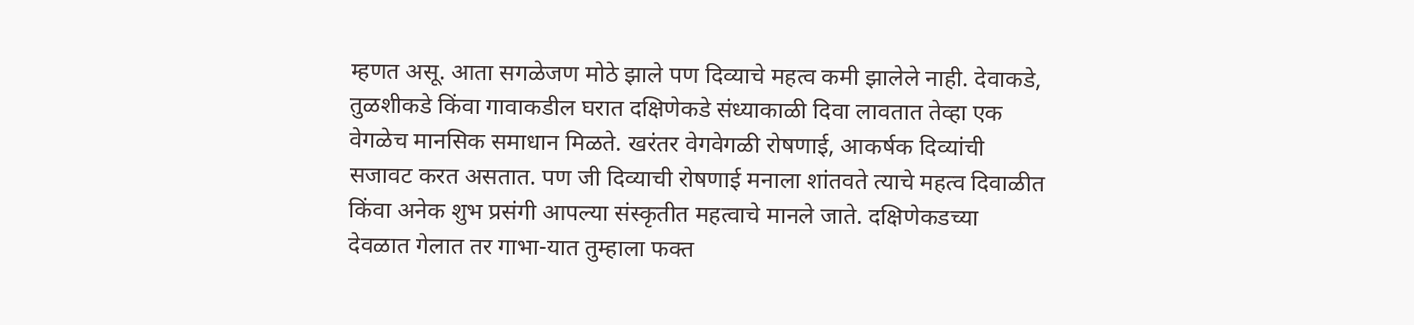म्हणत असू. आता सगळेजण मोठे झाले पण दिव्याचे महत्व कमी झालेले नाही. देवाकडे, तुळशीकडे किंवा गावाकडील घरात दक्षिणेकडे संध्याकाळी दिवा लावतात तेव्हा एक वेगळेच मानसिक समाधान मिळते. खरंतर वेगवेगळी रोषणाई, आकर्षक दिव्यांची सजावट करत असतात. पण जी दिव्याची रोषणाई मनाला शांतवते त्याचे महत्व दिवाळीत किंवा अनेक शुभ प्रसंगी आपल्या संस्कृतीत महत्वाचे मानले जाते. दक्षिणेकडच्या देवळात गेलात तर गाभा-यात तुम्हाला फक्त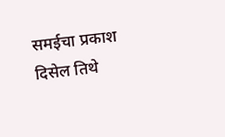समईचा प्रकाश दिसेल तिथे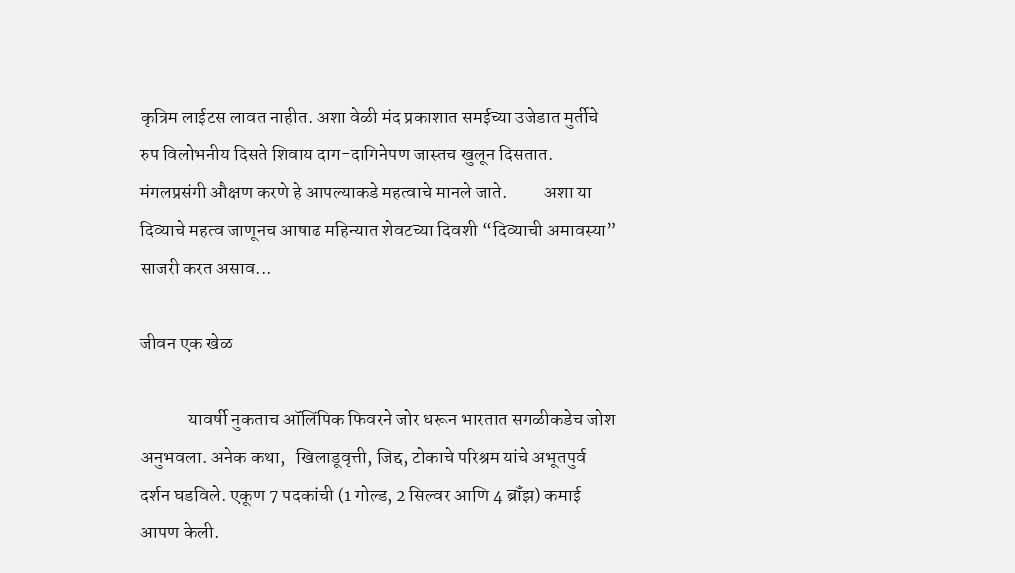कृत्रिम लाईटस लावत नाहीत. अशा वेळी मंद प्रकाशात समईच्या उजेडात मुर्तीचे रुप विलोभनीय दिसते शिवाय दाग-दागिनेपण जास्तच खुलून दिसतात. मंगलप्रसंगी औक्षण करणे हे आपल्याकडे महत्वाचे मानले जाते.          अशा या दिव्याचे महत्व जाणूनच आषाढ महिन्यात शेवटच्या दिवशी “दिव्याची अमावस्या” साजरी करत असाव...

जीवन एक खेळ

             यावर्षी नुकताच ऑलिंपिक फिवरने जोर धरून भारतात सगळीकडेच जोश अनुभवला. अनेक कथा,   खिलाडूवृत्ती, जिद्द, टोकाचे परिश्रम यांचे अभूतपुर्व दर्शन घडविले. एकूण 7 पदकांची (1 गोल्ड, 2 सिल्वर आणि 4 ब्रॉंझ) कमाई आपण केली.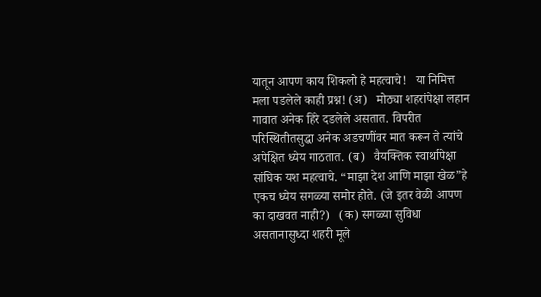यातून आपण काय शिकलो हे महत्वाचे!   या निमित्त मला पडलेले काही प्रश्न! (अ)   मोठ्या शहरांपेक्षा लहान गावात अनेक हिरे दडलेले असतात. विपरीत परिस्थितीतसुद्धा अनेक अडचणींवर मात करून ते त्यांचे अपेक्षित ध्येय गाठतात. (ब)   वैयक्तिक स्वार्थापेक्षा सांघिक यश महत्वाचे. “माझा देश आणि माझा खेळ”हे एकच ध्येय सगळ्या समोर होते. (जे इतर वेळी आपण का दाखवत नाही?)   (क) सगळ्या सुविधा असतानासुध्दा शहरी मूले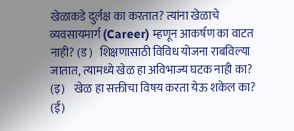खेळाकडे दुर्लक्ष का करतात? त्यांना खेळाचे व्यवसायमार्ग (Career) म्हणून आकर्षण का वाटत नाही? (ड)   शिक्षणासाठी विविध योजना राबविल्या जातात, त्यामध्ये खेळ हा अविभाज्य घटक नाही का? (इ)    खेळ हा सक्तीचा विषय करता येऊ शकेल का? (ई)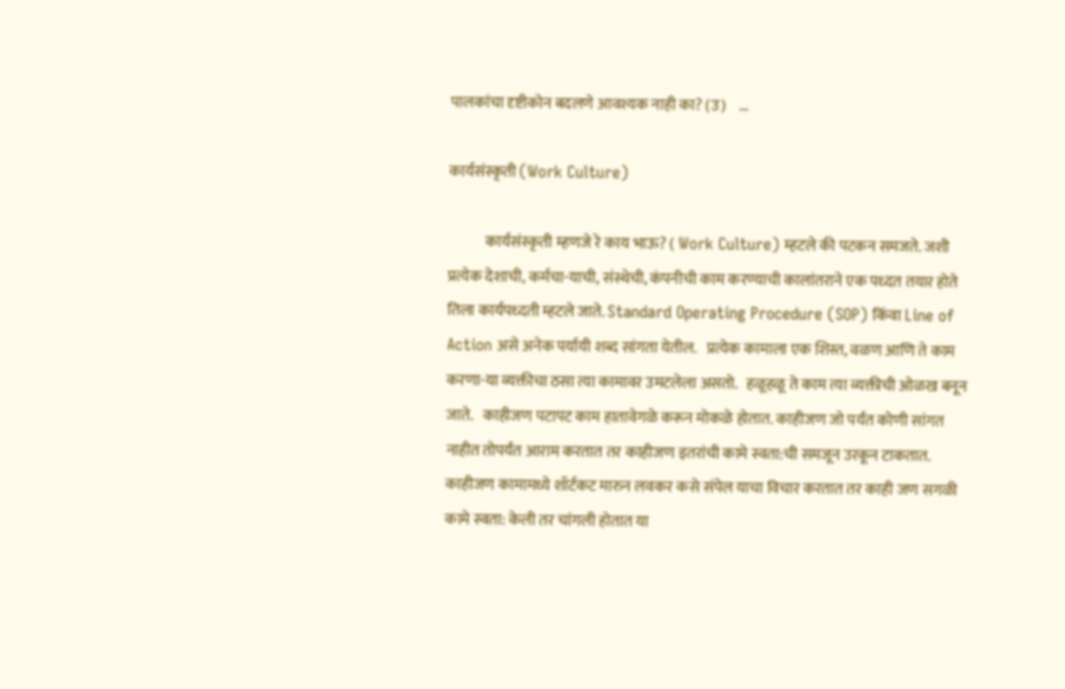पालकांचा दृष्टीकोन बदलणे आवश्यक नाही का? (उ)    ...

कार्यसंस्कृती (Work Culture)

            कार्यसंस्कृती म्हणजे रे काय भाऊ? ( Work Culture) म्हटले की पटकन समजते. जशी प्रत्येक देशाची, कर्मचा-याची, संस्थेची, कंपनीची काम करण्याची कालांतराने एक पध्दत तयार होते तिला कार्यपध्दती म्हटले जाते. Standard Operating Procedure (SOP) किंवा Line of Action असे अनेक पर्यायी शब्द सांगता येतील.   प्रत्येक कामाला एक शिस्त, वळण आणि ते काम करणा-या व्यक्तीचा ठसा त्या कामावर उमटलेला असतो.   हळूहळू ते काम त्या व्यक्तीची ओळख बनून जाते.   काहीजण पटापट काम हातावेगळे करून मोकळे होतात. काहीजण जो पर्यंत कोणी सांगत नाहीत तोपर्यंत आराम करतात तर काहीजण इतरांची कामे स्वता:ची समजून उरकून टाकतात. काहीजण कामामध्ये शॉर्टकट मारुन लवकर कसे संपेल याचा विचार करतात तर काही जण सगळी कामे स्वता: केली तर चांगली होतात या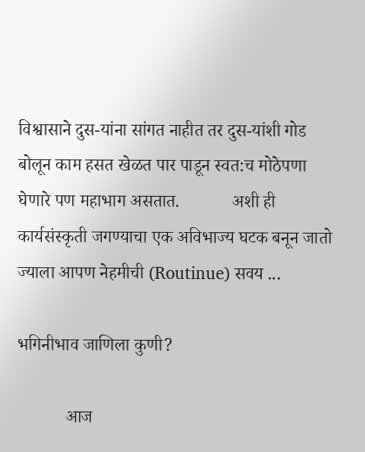विश्वासाने दुस-यांना सांगत नाहीत तर दुस-यांशी गोड बोलून काम हसत खेळत पार पाडून स्वत:च मोठेपणा घेणारे पण महाभाग असतात.            अशी ही कार्यसंस्कृती जगण्याचा एक अविभाज्य घटक बनून जातो ज्याला आपण नेहमीची (Routinue) सवय ...

भगिनीभाव जाणिला कुणी?

           आज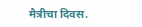मैत्रीचा दिवस.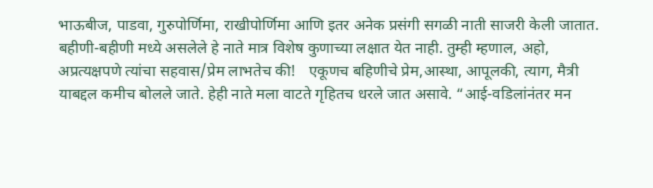भाऊबीज, पाडवा, गुरुपोर्णिमा, राखीपोर्णिमा आणि इतर अनेक प्रसंगी सगळी नाती साजरी केली जातात. बहीणी-बहीणी मध्ये असलेले हे नाते मात्र विशेष कुणाच्या लक्षात येत नाही. तुम्ही म्हणाल, अहो, अप्रत्यक्षपणे त्यांचा सहवास/प्रेम लाभतेच की!   एकूणच बहिणीचे प्रेम,आस्था, आपूलकी, त्याग, मैत्री याबद्दल कमीच बोलले जाते. हेही नाते मला वाटते गृहितच धरले जात असावे. “आई-वडिलांनंतर मन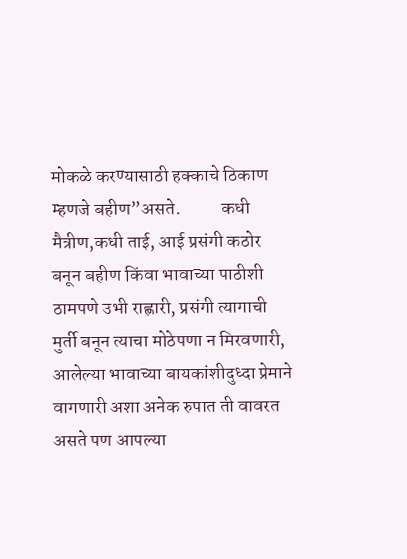मोकळे करण्यासाठी हक्काचे ठिकाण म्हणजे बहीण”असते.           कधी मैत्रीण,कधी ताई, आई प्रसंगी कठोर बनून बहीण किंवा भावाच्या पाठीशी ठामपणे उभी राह्णारी, प्रसंगी त्यागाची मुर्ती बनून त्याचा मोठेपणा न मिरवणारी, आलेल्या भावाच्या बायकांशीदुध्दा प्रेमाने वागणारी अशा अनेक रुपात ती वावरत असते पण आपल्या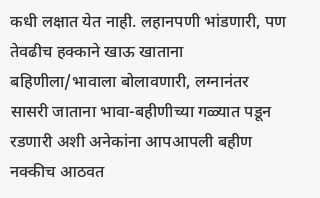कधी लक्षात येत नाही. लहानपणी भांडणारी, पण तेवढीच हक्काने खाऊ खाताना बहिणीला/भावाला बोलावणारी, लग्नानंतर सासरी जाताना भावा-बहीणीच्या गळ्यात पडून रडणारी अशी अनेकांना आपआपली बहीण नक्कीच आठवत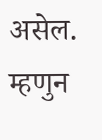असेल. म्हणुन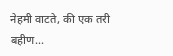नेहमी वाटते, की एक तरी बहीण...